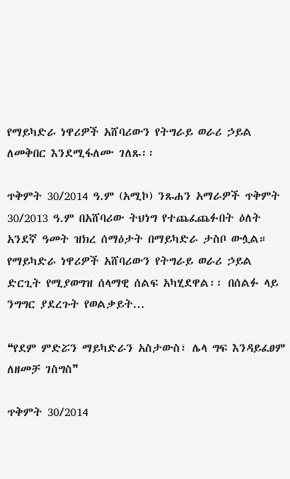የማይካድራ ነዋሪዎች አሸባሪውን የትግራይ ወራሪ ኃይል ለመቅበር እንደሚፋለሙ ገለጹ፡፡

ጥቅምት 30/2014 ዓ.ም (አሚኮ) ንጹሐን አማራዎች ጥቅምት 30/2013 ዓ.ም በአሸባሪው ትህነግ የተጨፈጨፉበት ዕለት አንደኛ ዓመት ዝክረ ሰማዕታት በማይካድራ ታስቦ ውሏል። የማይካድራ ነዋሪዎች አሸባሪውን የትግራይ ወራሪ ኃይል ድርጊት የሚያወግዝ ሰላማዊ ሰልፍ አካሂደዋል፡፡ በሰልፉ ላይ ንግግር ያደረጉት የወልቃይት...

❝የደም ምድሯን ማይካድራን አስታውስ፣ ሌላ ግፍ እንዳይፈፀም ለዘመቻ ገስግስ❞

ጥቅምት 30/2014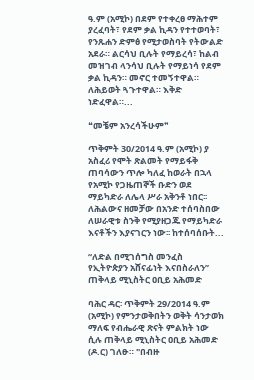ዓ.ም (አሚኮ) በደም የተቀረፀ ማሕተም ያረፈባት፣ የደም ቃል ኪዳን የተተወባት፣ የንጹሐን ድምፅ የሚታወስባት የትውልድ አደራ። ልርሳህ ቢሉት የማይረሳ፣ ከልብ መዝገብ ላንሳህ ቢሉት የማይነሳ የደም ቃል ኪዳን። መኖር ተመኝተዋል። ለሕይወት ጓጉተዋል። እቅድ ነድፈዋል።...

❝መቼም አንረሳችሁም❞

ጥቅምት 30/2014 ዓ.ም (አሚኮ) ያ አስፈሪ የሞት ጽልመት የማይፋቅ ጠባሳውን ጥሎ ካለፈ ከወራት በኋላ የአሚኮ የጋዜጠኞች ቡድን ወደ ማይካድራ ለሌላ ሥራ አቅንቶ ነበር፡፡ ለሕልውና ዘመቻው በአንድ ተሰባስበው ለሠራዊቱ ስንቅ የሚያዘጋጁ የማይካድራ እናቶችን እያናገርን ነው፡፡ ከተሰባሰቡት...

“ለድል በሚገሰግስ መንፈስ የኢትዮጵያን አሸናፊነት እናበስራለን” ጠቅላይ ሚኒስትር ዐቢይ አሕመድ

ባሕር ዳር፡ ጥቅምት 29/2014 ዓ.ም (አሚኮ) የምንታወቅበትን ወቅት ሳንታወክ ማለፍ የብሔራዊ ጽናት ምልክት ነው ሲሉ ጠቅላይ ሚኒስትር ዐቢይ አሕመድ (ዶ.ር) ገለፁ። "በብዙ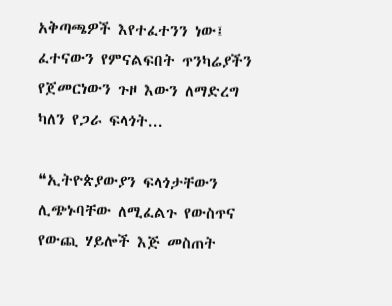አቅጣጫዎች እየተፈተንን ነው፤ ፈተናውን የምናልፍበት ጥንካሬያችን የጀመርነውን ጉዞ እውን ለማድረግ ካለን የጋራ ፍላጎት...

❝ኢትዮጵያውያን ፍላጎታቸውን ሊጭኑባቸው ለሚፈልጉ የውስጥና የውጪ ሃይሎች እጅ መስጠት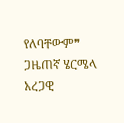የለባቸውም❞ ጋዜጠኛ ሄርሜላ አረጋዊ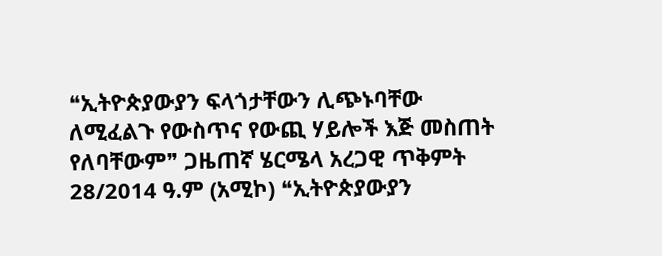❝ኢትዮጵያውያን ፍላጎታቸውን ሊጭኑባቸው ለሚፈልጉ የውስጥና የውጪ ሃይሎች እጅ መስጠት የለባቸውም❞ ጋዜጠኛ ሄርሜላ አረጋዊ ጥቅምት 28/2014 ዓ.ም (አሚኮ) ❝ኢትዮጵያውያን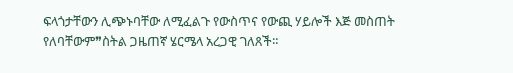ፍላጎታቸውን ሊጭኑባቸው ለሚፈልጉ የውስጥና የውጪ ሃይሎች እጅ መስጠት የለባቸውም❞ስትል ጋዜጠኛ ሄርሜላ አረጋዊ ገለጸች።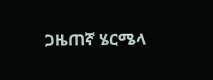ጋዜጠኛ ሄርሜላ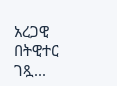አረጋዊ በትዊተር ገጿ...